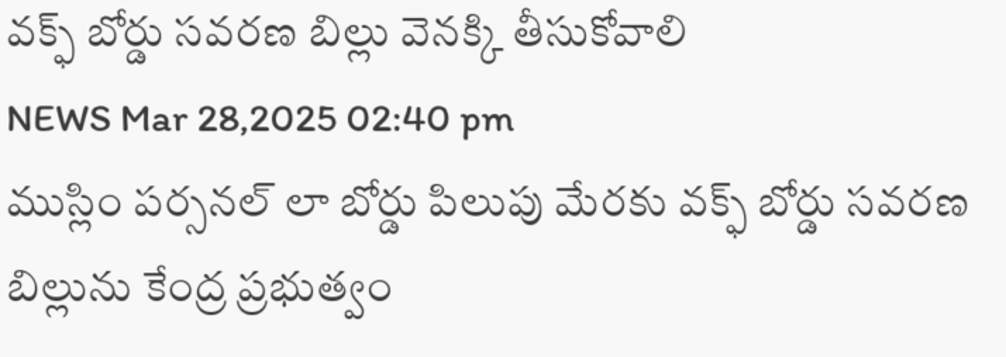వక్ఫ్ బోర్డు సవరణ బిల్లు వెనక్కి తీసుకోవాలి
NEWS Mar 28,2025 02:40 pm
ముస్లిం పర్సనల్ లా బోర్డు పిలుపు మేరకు వక్ఫ్ బోర్డు సవరణ బిల్లును కేంద్ర ప్రభుత్వం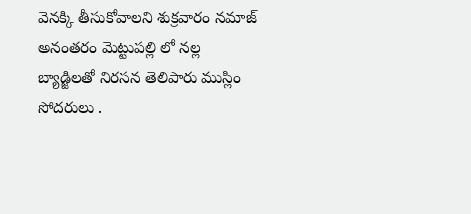వెనక్కి తీసుకోవాలని శుక్రవారం నమాజ్ అనంతరం మెట్టుపల్లి లో నల్ల బ్యాడ్జిలతో నిరసన తెలిపారు ముస్లిం సోదరులు .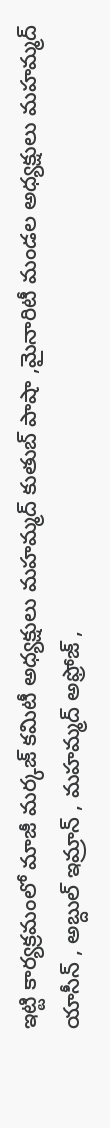ఇట్టి కార్యక్రమంలో మాజీ మర్కజ్ కమిటీ అధ్యక్షులు మహమ్మద్ కుతుబ్ పాషా ,మైనారిటీ మండల అధ్యక్షులు మహమ్మద్ యాసీన్ , అబ్దుల్ ఇమ్రాన్ , మహమ్మద్ అఫ్రోజ్ ,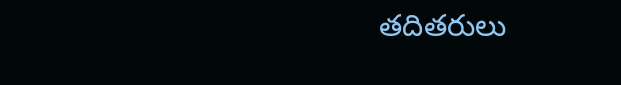తదితరులు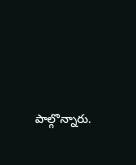పాల్గొన్నారు.